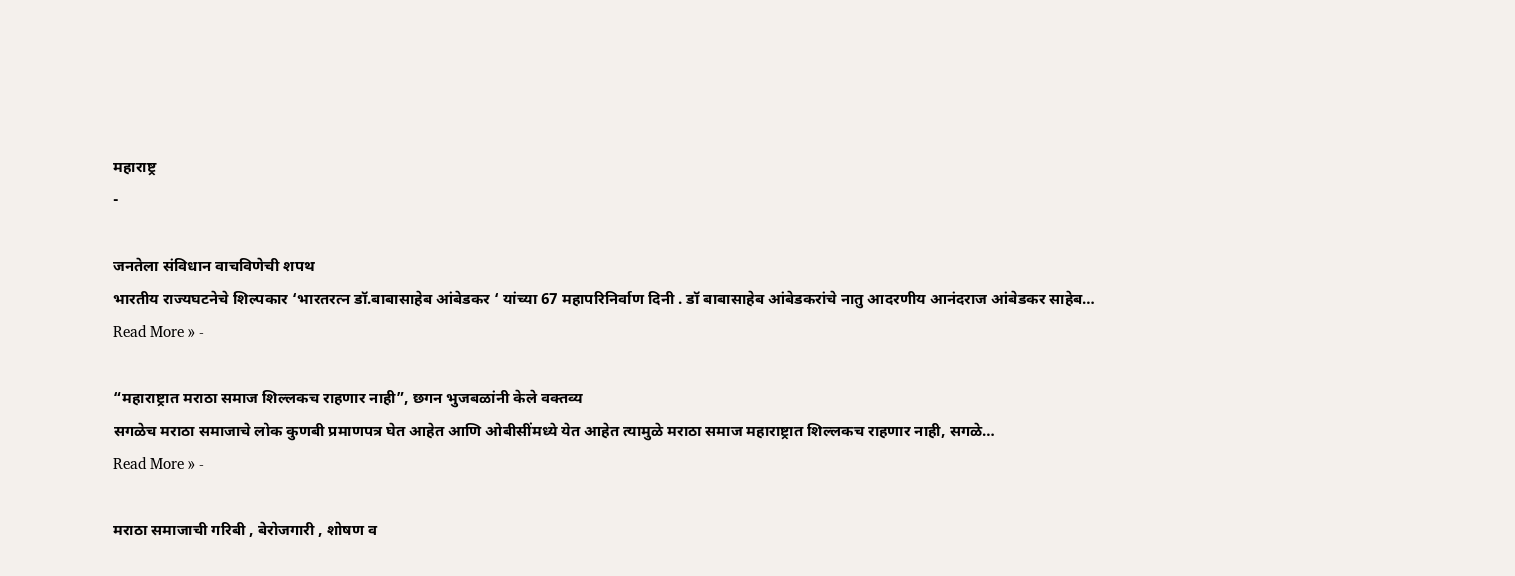महाराष्ट्र
-

जनतेला संविधान वाचविणेची शपथ
भारतीय राज्यघटनेचे शिल्पकार ‘भारतरत्न डॉ.बाबासाहेब आंबेडकर ‘ यांच्या 67 महापरिनिर्वाण दिनी . डॉ बाबासाहेब आंबेडकरांचे नातु आदरणीय आनंदराज आंबेडकर साहेब…
Read More » -

“महाराष्ट्रात मराठा समाज शिल्लकच राहणार नाही”, छगन भुजबळांनी केले वक्तव्य
सगळेच मराठा समाजाचे लोक कुणबी प्रमाणपत्र घेत आहेत आणि ओबीसींमध्ये येत आहेत त्यामुळे मराठा समाज महाराष्ट्रात शिल्लकच राहणार नाही, सगळे…
Read More » -

मराठा समाजाची गरिबी , बेरोजगारी , शोषण व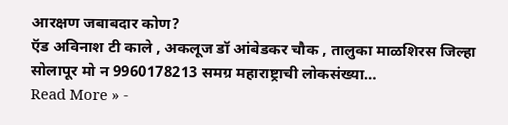आरक्षण जबाबदार कोण?
ऍड अविनाश टी काले , अकलूज डॉ आंबेडकर चौक , तालुका माळशिरस जिल्हा सोलापूर मो न 9960178213 समग्र महाराष्ट्राची लोकसंख्या…
Read More » -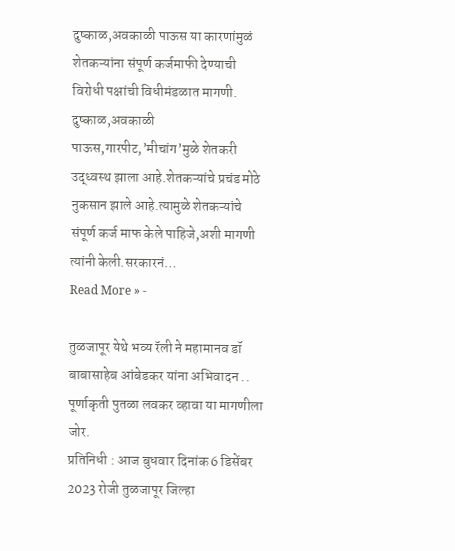दुष्काळ,अवकाळी पाऊस या कारणांमुळं शेतकऱ्यांना संपूर्ण कर्जमाफी देण्याची विरोधी पक्षांची विधीमंडळात मागणी.
दुष्काळ,अवकाळी पाऊस,गारपीट,’मीचांग’मुळे शेतकरी उद्ध्वस्थ झाला आहे.शेतकऱ्यांचे प्रचंड मोठे नुकसान झाले आहे.त्यामुळे शेतकऱ्यांचे संपूर्ण कर्ज माफ केले पाहिजे,अशी मागणी त्यांनी केली.सरकारनं…
Read More » -

तुळजापूर येथे भव्य रॅली ने महामानव डॉ बाबासाहेब आंबेडकर यांना अभिवादन .. पूर्णाकृती पुतळा लवकर व्हावा या मागणीला जोर.
प्रतिनिधी : आज बुधवार दिनांक 6 डिसेंबर 2023 रोजी तुळजापूर जिल्हा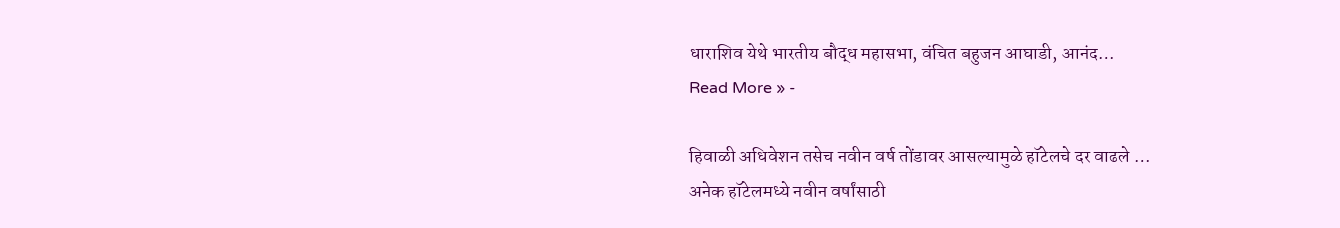धाराशिव येथे भारतीय बौद्ध महासभा, वंचित बहुजन आघाडी, आनंद…
Read More » -

हिवाळी अधिवेशन तसेच नवीन वर्ष तोंडावर आसल्यामुळे हॉटेलचे दर वाढले …
अनेक हॉटेलमध्ये नवीन वर्षांसाठी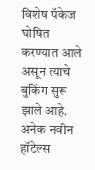विशेष पॅकेज घोषित करण्यात आले असून त्याचे बुकिंग सुरू झाले आहे. अनेक नवीन हॉटेल्स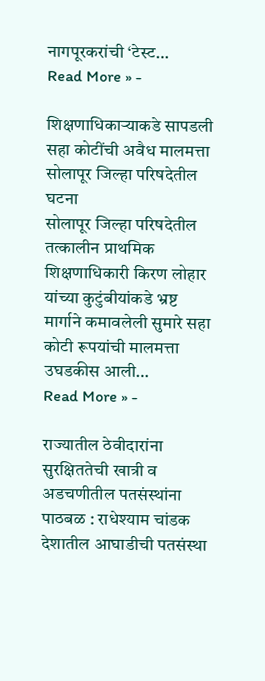नागपूरकरांची ‘टेस्ट…
Read More » -

शिक्षणाधिकाऱ्याकडे सापडली सहा कोटींची अवैध मालमत्ता सोलापूर जिल्हा परिषदेतील घटना
सोलापूर जिल्हा परिषदेतील तत्कालीन प्राथमिक शिक्षणाधिकारी किरण लोहार यांच्या कुटुंबीयांकडे भ्रष्ट मार्गाने कमावलेली सुमारे सहा कोटी रूपयांची मालमत्ता उघडकीस आली…
Read More » -

राज्यातील ठेवीदारांना सुरक्षिततेची खात्री व अडचणीतील पतसंस्थांना पाठबळ : राधेश्याम चांडक
देशातील आघाडीची पतसंस्था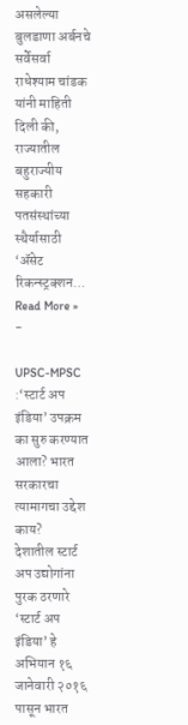असलेल्या बुलडाणा अर्बनचे सर्वेसर्वा राधेश्याम चांडक यांनी माहिती दिली की, राज्यातील बहुराज्यीय सहकारी पतसंस्थांच्या स्थैर्यासाठी ‘ॲसेट रिकन्स्ट्रक्शन…
Read More » -

UPSC-MPSC :‘स्टार्ट अप इंडिया’ उपक्रम का सुरु करण्यात आला? भारत सरकारचा त्यामागचा उद्देश काय?
देशातील स्टार्ट अप उद्योगांना पुरक ठरणारे ‘स्टार्ट अप इंडिया’ हे अभियान १६ जानेवारी २०१६ पासून भारत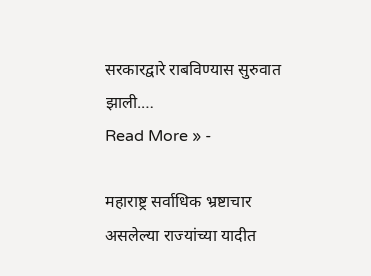सरकारद्वारे राबविण्यास सुरुवात झाली.…
Read More » -

महाराष्ट्र सर्वाधिक भ्रष्टाचार असलेल्या राज्यांच्या यादीत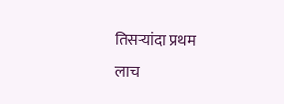तिसऱ्यांदा प्रथम
लाच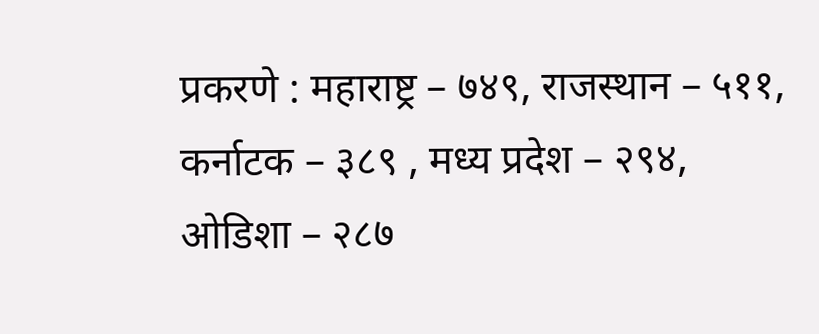प्रकरणे : महाराष्ट्र – ७४९, राजस्थान – ५११, कर्नाटक – ३८९ , मध्य प्रदेश – २९४, ओडिशा – २८७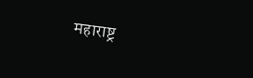महाराष्ट्र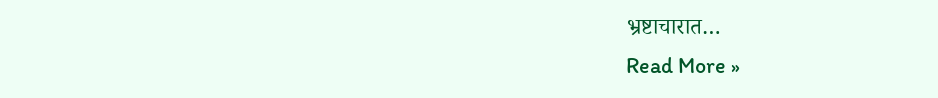भ्रष्टाचारात…
Read More »